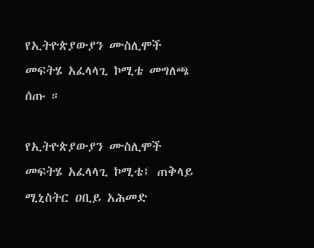የኢትዮጵያውያን ሙስሊሞች መፍትሄ አፈላላጊ ኮሚቴ መግለጫ ሰጡ ።

የኢትዮጵያውያን ሙስሊሞች መፍትሄ አፈላላጊ ኮሚቴ፤ ጠቅላይ ሚኒስትር ዐቢይ አሕመድ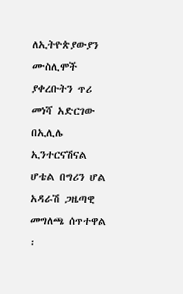ለኢትዮጵያውያን ሙስሊሞች ያቀረቡትን ጥሪ መነሻ አድርገው በኢሊሌ ኢንተርናሽናል ሆቴል በግሪን ሆል አዳራሽ ጋዜጣዊ መግለጫ ሰጥተዋል ፡